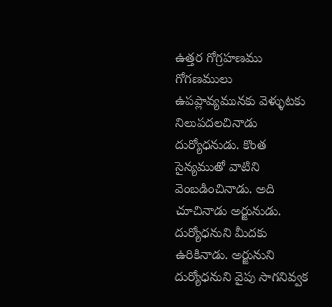ఉత్తర గోగ్రహణము
గోగణములు ఉపప్లావ్యమునకు వెళ్ళుటకు నిలుపదలచినాడు దుర్యోధనుడు. కొంత సైన్యముతో వాటిని వెంబడించినాడు. అది చూచినాడు అర్జునుడు. దుర్యోధనుని మీదకు ఉరికినాడు. అర్జునుని దుర్యోధనుని వైపు సాగనివ్వక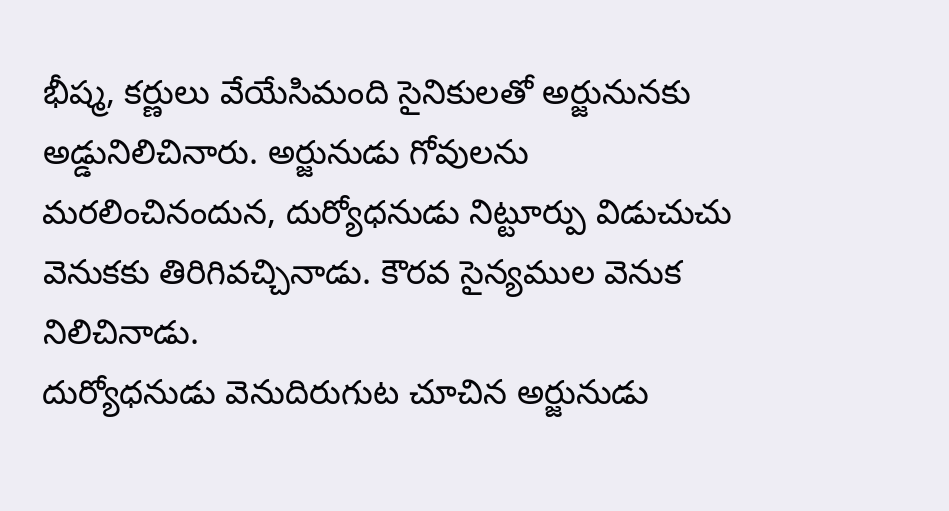భీష్మ, కర్ణులు వేయేసిమంది సైనికులతో అర్జునునకు అడ్డునిలిచినారు. అర్జునుడు గోవులను మరలించినందున, దుర్యోధనుడు నిట్టూర్పు విడుచుచు వెనుకకు తిరిగివచ్చినాడు. కౌరవ సైన్యముల వెనుక నిలిచినాడు.
దుర్యోధనుడు వెనుదిరుగుట చూచిన అర్జునుడు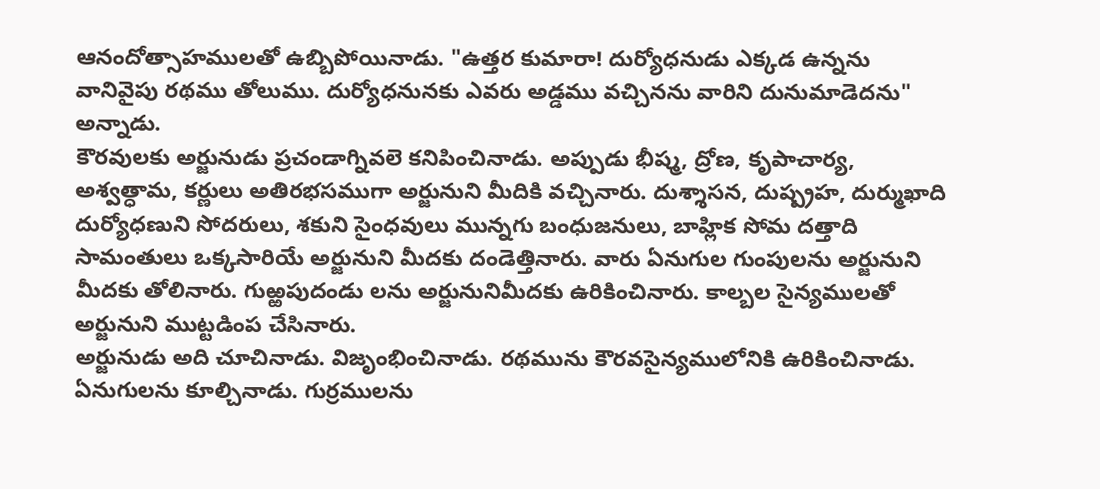ఆనందోత్సాహములతో ఉబ్బిపోయినాడు. "ఉత్తర కుమారా! దుర్యోధనుడు ఎక్కడ ఉన్నను వానివైపు రథము తోలుము. దుర్యోధనునకు ఎవరు అడ్డము వచ్చినను వారిని దునుమాడెదను" అన్నాడు.
కౌరవులకు అర్జునుడు ప్రచండాగ్నివలె కనిపించినాడు. అప్పుడు భీష్మ, ద్రోణ, కృపాచార్య, అశ్వత్ధామ, కర్ణులు అతిరభసముగా అర్జునుని మీదికి వచ్చినారు. దుశ్శాసన, దుష్ప్రహ, దుర్ముఖాది దుర్యోధణుని సోదరులు, శకుని సైంధవులు మున్నగు బంధుజనులు, బాహ్లిక సోమ దత్తాది సామంతులు ఒక్కసారియే అర్జునుని మీదకు దండెత్తినారు. వారు ఏనుగుల గుంపులను అర్జునుని మీదకు తోలినారు. గుఱ్ఱపుదండు లను అర్జునునిమీదకు ఉరికించినారు. కాల్బల సైన్యములతో అర్జునుని ముట్టడింప చేసినారు.
అర్జునుడు అది చూచినాడు. విజృంభించినాడు. రథమును కౌరవసైన్యములోనికి ఉరికించినాడు. ఏనుగులను కూల్చినాడు. గుర్రములను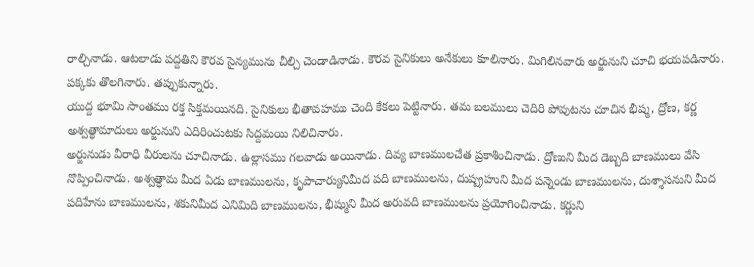రాల్చినాడు. ఆటలాడు పద్దతిని కౌరవ సైన్యమును చీల్చి చెండాడినాడు. కౌరవ సైనికులు అనేకులు కూలినారు. మిగిలినవారు అర్జునుని చూచి భయపడినారు. పక్కకు తొలగినారు. తప్పుకున్నారు.
యుద్ద భూమి సాంతము రక్త సిక్తమయినది. సైనికులు భీతావహము చెంది కేకలు పెట్టినారు. తమ బలములు చెదిరి పోవుటను చూచిన భీష్మ, ద్రోణ, కర్ణ అశ్వత్ధామాదులు అర్జునుని ఎదిరించుటకు సిద్దమయి నిలిచినారు.
అర్జునుడు వీరాధి వీరులను చూచినాడు. ఉల్లాసము గలవాడు అయినాడు. దివ్య బాణములచేత ప్రకాశించినాడు. ద్రోణుని మీద డెబ్బది బాణములు వేసి నొప్పించినాడు. అశ్వత్ధామ మీద ఏడు బాణములను, కృపాచార్యునిమీద పది బాణములను, దుష్ప్రహుని మీద పన్నెండు బాణములను, దుశ్శాసనుని మీద పదిహేను బాణములను, శకునిమీద ఎనిమిది బాణములను, భీష్ముని మీద అరువది బాణములను ప్రయోగించినాడు. కర్ణుని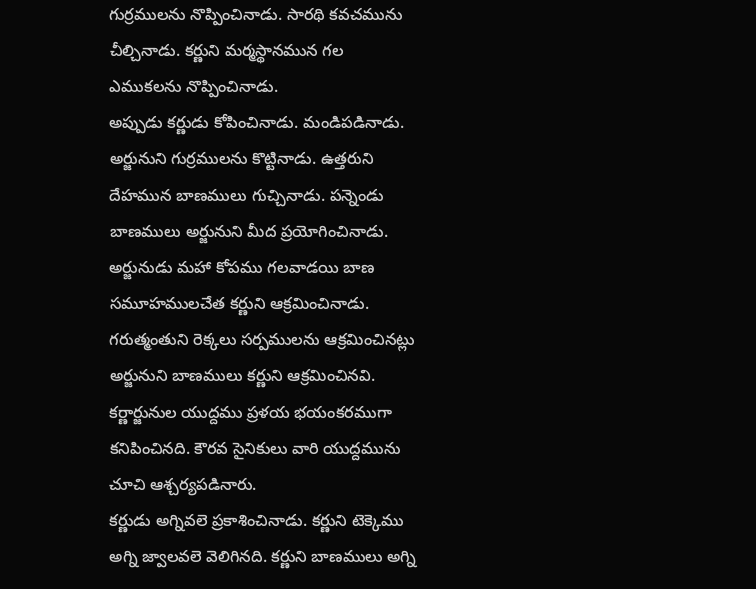గుర్రములను నొప్పించినాడు. సారథి కవచమును చీల్చినాడు. కర్ణుని మర్మస్థానమున గల ఎముకలను నొప్పించినాడు.
అప్పుడు కర్ణుడు కోపించినాడు. మండిపడినాడు. అర్జునుని గుర్రములను కొట్టినాడు. ఉత్తరుని దేహమున బాణములు గుచ్చినాడు. పన్నెండు బాణములు అర్జునుని మీద ప్రయోగించినాడు. అర్జునుడు మహా కోపము గలవాడయి బాణ సమూహములచేత కర్ణుని ఆక్రమించినాడు. గరుత్మంతుని రెక్కలు సర్పములను ఆక్రమించినట్లు అర్జునుని బాణములు కర్ణుని ఆక్రమించినవి.
కర్ణార్జునుల యుద్దము ప్రళయ భయంకరముగా కనిపించినది. కౌరవ సైనికులు వారి యుద్దమును చూచి ఆశ్చర్యపడినారు.
కర్ణుడు అగ్నివలె ప్రకాశించినాడు. కర్ణుని టెక్కెము అగ్ని జ్వాలవలె వెలిగినది. కర్ణుని బాణములు అగ్ని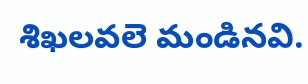శిఖలవలె మండినవి.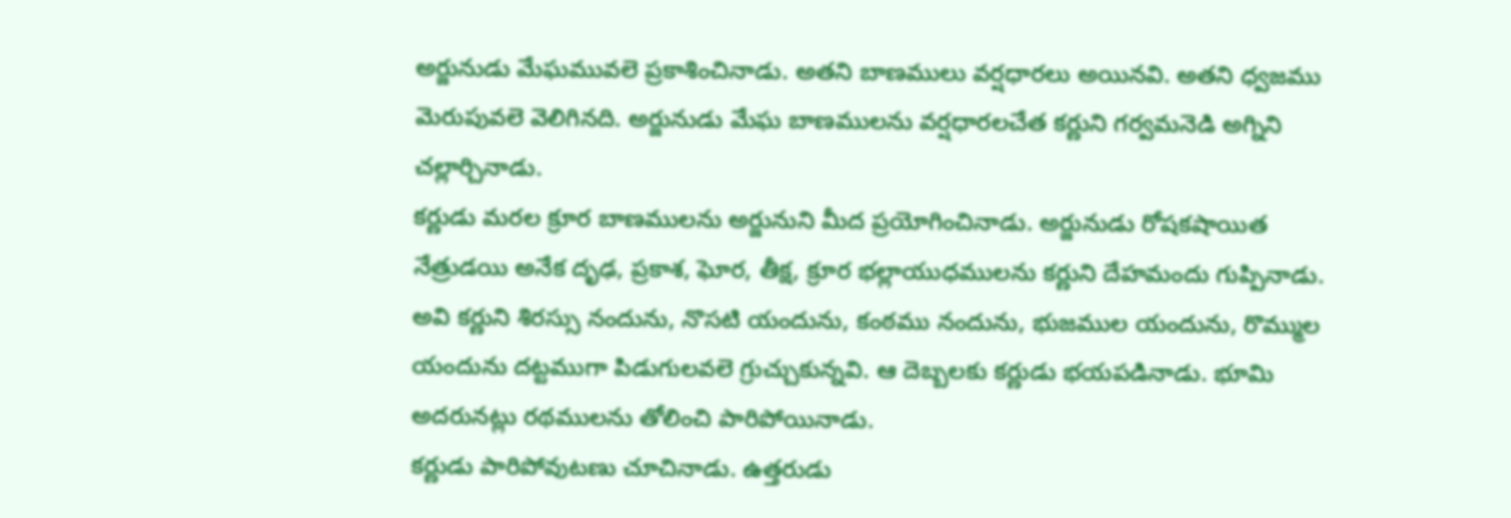అర్జునుడు మేఘమువలె ప్రకాశించినాడు. అతని బాణములు వర్షధారలు అయినవి. అతని ధ్వజము మెరుపువలె వెలిగినది. అర్జునుడు మేఘ బాణములను వర్షధారలచేత కర్ణుని గర్వమనెడి అగ్నిని చల్లార్చినాడు.
కర్ణుడు మరల క్రూర బాణములను అర్జునుని మీద ప్రయోగించినాడు. అర్జునుడు రోషకషాయిత నేత్రుడయి అనేక దృఢ, ప్రకాశ, ఘోర, తీక్ష, క్రూర భల్లాయుధములను కర్ణుని దేహమందు గుప్పినాడు. అవి కర్ణుని శిరస్సు నందును, నొసటి యందును, కంఠము నందును, భుజముల యందును, రొమ్ముల యందును దట్టముగా పిడుగులవలె గ్రుచ్చుకున్నవి. ఆ దెబ్బలకు కర్ణుడు భయపడినాడు. భూమి అదరునట్లు రథములను తోలించి పారిపోయినాడు.
కర్ణుడు పారిపోవుటణు చూచినాడు. ఉత్తరుడు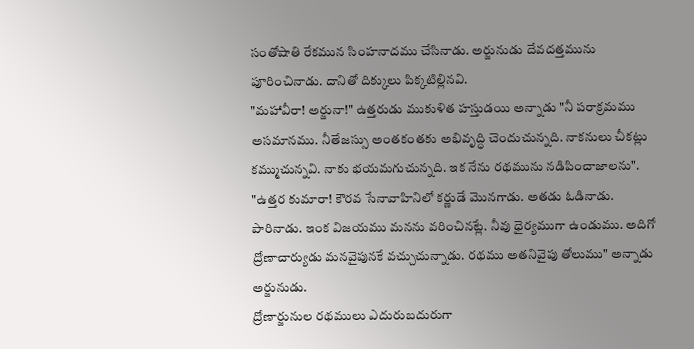సంతోషాతి రేకమున సింహనాదము చేసినాడు. అర్జునుడు దేవదత్తమును పూరించినాడు. దానితో దిక్కులు పిక్కటిల్లినవి.
"మహావీరా! అర్జునా!" ఉత్తరుడు ముకుళిత హస్తుడయి అన్నాడు "నీ పరాక్రమము అసమానము. నీతేజస్సు అంతకంతకు అభివృద్ధి చెందుచున్నది. నాకనులు చీకట్లు కమ్ముచున్నవి. నాకు భయమగుచున్నది. ఇక నేను రథమును నడిపించాజాలను".
"ఉత్తర కుమారా! కౌరవ సేనావాహినిలో కర్ణుడే మొనగాడు. అతడు ఓడినాడు. పారినాడు. ఇంక విజయము మనను వరించినట్లే. నీవు ధైర్యముగా ఉండుము. అదిగో ద్రోణాచార్యుడు మనవైపునకే వచ్చుచున్నాడు. రథము అతనివైపు తోలుము" అన్నాడు అర్జునుడు.
ద్రోణార్జునుల రథములు ఎదురుబదురుగా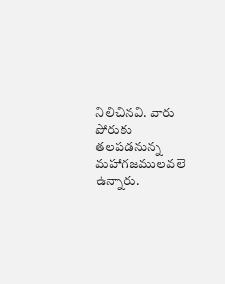నిలిచినవి. వారు పోరుకు తలపడనున్న మహాగజములవలె ఉన్నారు.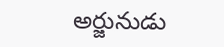అర్జునుడు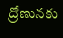ద్రోణునకు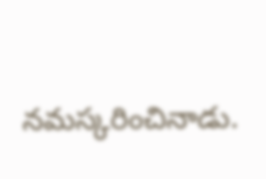నమస్కరించినాడు.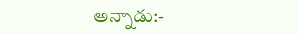అన్నాడు:-